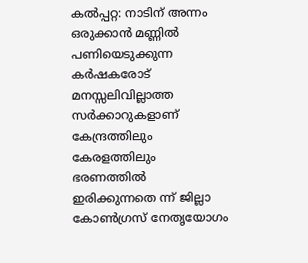കൽപ്പറ്റ: നാടിന് അന്നം ഒരുക്കാൻ മണ്ണിൽ പണിയെടുക്കുന്ന കർഷകരോട് മനസ്സലിവില്ലാത്ത സർക്കാറുകളാണ് കേന്ദ്രത്തിലും കേരളത്തിലും ഭരണത്തിൽ ഇരിക്കുന്നതെ ന്ന് ജില്ലാ കോൺഗ്രസ് നേതൃയോഗം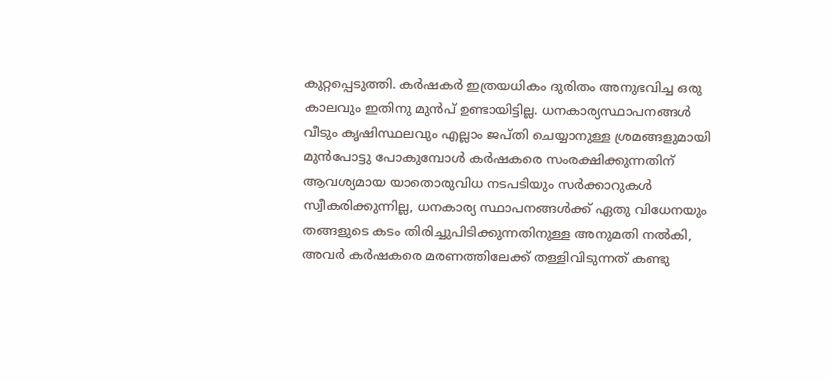കുറ്റപ്പെടുത്തി. കർഷകർ ഇത്രയധികം ദുരിതം അനുഭവിച്ച ഒരു കാലവും ഇതിനു മുൻപ് ഉണ്ടായിട്ടില്ല. ധനകാര്യസ്ഥാപനങ്ങൾ വീടും കൃഷിസ്ഥലവും എല്ലാം ജപ്തി ചെയ്യാനുള്ള ശ്രമങ്ങളുമായി മുൻപോട്ടു പോകുമ്പോൾ കർഷകരെ സംരക്ഷിക്കുന്നതിന് ആവശ്യമായ യാതൊരുവിധ നടപടിയും സർക്കാറുകൾ സ്വീകരിക്കുന്നില്ല, ധനകാര്യ സ്ഥാപനങ്ങൾക്ക് ഏതു വിധേനയും തങ്ങളുടെ കടം തിരിച്ചുപിടിക്കുന്നതിനുള്ള അനുമതി നൽകി, അവർ കർഷകരെ മരണത്തിലേക്ക് തള്ളിവിടുന്നത് കണ്ടു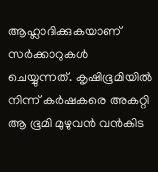ആഹ്ലാദിക്കുകയാണ് സർക്കാറുകൾ ചെയ്യുന്നത്. കൃഷിഭൂമിയിൽ നിന്ന് കർഷകരെ അകറ്റി ആ ഭൂമി മുഴുവൻ വൻകിട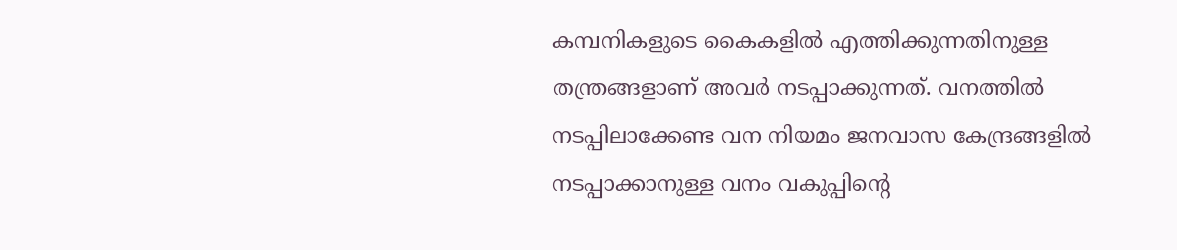കമ്പനികളുടെ കൈകളിൽ എത്തിക്കുന്നതിനുള്ള തന്ത്രങ്ങളാണ് അവർ നടപ്പാക്കുന്നത്. വനത്തിൽ നടപ്പിലാക്കേണ്ട വന നിയമം ജനവാസ കേന്ദ്രങ്ങളിൽ നടപ്പാക്കാനുള്ള വനം വകുപ്പിന്റെ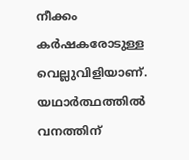നീക്കം കർഷകരോടുള്ള വെല്ലുവിളിയാണ്. യഥാർത്ഥത്തിൽ വനത്തിന്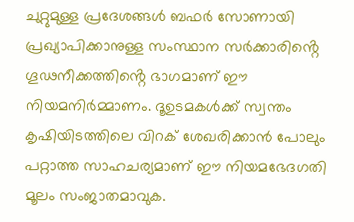ചുറ്റുമുള്ള പ്രദേശങ്ങൾ ബഫർ സോണായി പ്രഖ്യാപിക്കാനുള്ള സംസ്ഥാന സർക്കാരിൻ്റെ ഗൂഢനീക്കത്തിൻ്റെ ഭാഗമാണ് ഈ നിയമനിർമ്മാണം. ദൂഉടമകൾക്ക് സ്വന്തം കൃഷിയിടത്തിലെ വിറക് ശേഖരിക്കാൻ പോലും പറ്റാത്ത സാഹചര്യമാണ് ഈ നിയമഭേദഗതി മൂലം സംജാതമാവുക.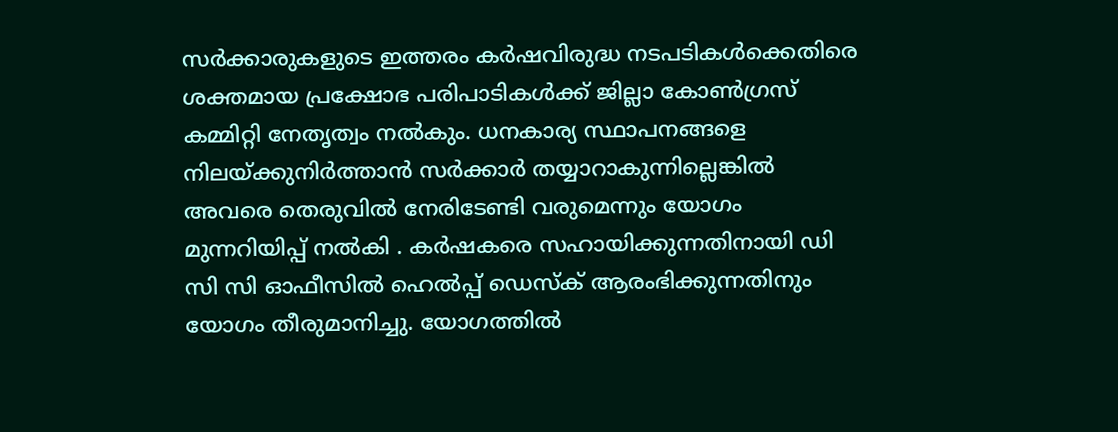സർക്കാരുകളുടെ ഇത്തരം കർഷവിരുദ്ധ നടപടികൾക്കെതിരെ ശക്തമായ പ്രക്ഷോഭ പരിപാടികൾക്ക് ജില്ലാ കോൺഗ്രസ് കമ്മിറ്റി നേതൃത്വം നൽകും. ധനകാര്യ സ്ഥാപനങ്ങളെ നിലയ്ക്കുനിർത്താൻ സർക്കാർ തയ്യാറാകുന്നില്ലെങ്കിൽ അവരെ തെരുവിൽ നേരിടേണ്ടി വരുമെന്നും യോഗം മുന്നറിയിപ്പ് നൽകി . കർഷകരെ സഹായിക്കുന്നതിനായി ഡി സി സി ഓഫീസിൽ ഹെൽപ്പ് ഡെസ്ക് ആരംഭിക്കുന്നതിനും യോഗം തീരുമാനിച്ചു. യോഗത്തിൽ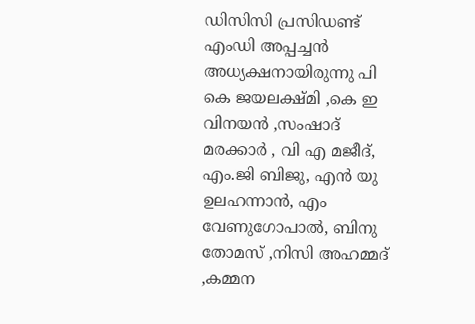ഡിസിസി പ്രസിഡണ്ട് എംഡി അപ്പച്ചൻ അധ്യക്ഷനായിരുന്നു പി കെ ജയലക്ഷ്മി ,കെ ഇ വിനയൻ ,സംഷാദ് മരക്കാർ , വി എ മജീദ്, എം.ജി ബിജു, എൻ യു ഉലഹന്നാൻ, എം വേണുഗോപാൽ, ബിനു തോമസ് ,നിസി അഹമ്മദ് ,കമ്മന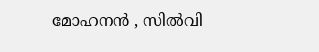മോഹനൻ , സിൽവി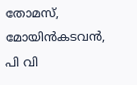തോമസ്, മോയിൻകടവൻ, പി വി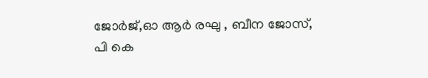ജോർജ്,ഓ ആർ രഘു , ബീന ജോസ്, പി കെ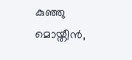കുഞ്ഞു മൊയ്തീൻ,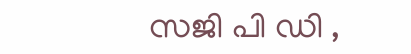സജി പി ഡി ,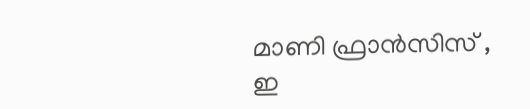മാണി ഫ്രാൻസിസ് , ഇ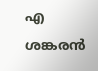എ ശങ്കരൻ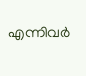എന്നിവർ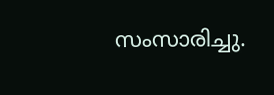സംസാരിച്ചു.